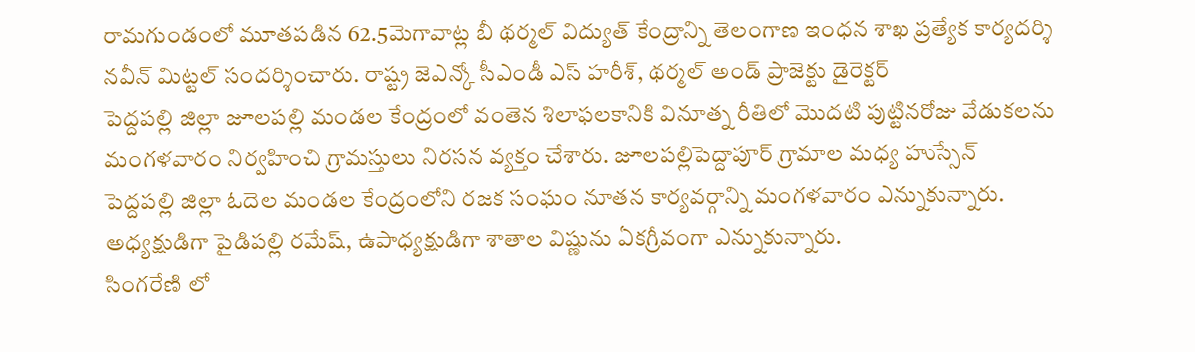రామగుండంలో మూతపడిన 62.5మెగావాట్ల బీ థర్మల్ విద్యుత్ కేంద్రాన్ని తెలంగాణ ఇంధన శాఖ ప్రత్యేక కార్యదర్శి నవీన్ మిట్టల్ సందర్శించారు. రాష్ట్ర జెఎన్కో సీఎండీ ఎస్ హరీశ్, థర్మల్ అండ్ ప్రాజెక్టు డైరెక్టర్
పెద్దపల్లి జిల్లా జూలపల్లి మండల కేంద్రంలో వంతెన శిలాఫలకానికి వినూత్న రీతిలో మొదటి పుట్టినరోజు వేడుకలను మంగళవారం నిర్వహించి గ్రామస్తులు నిరసన వ్యక్తం చేశారు. జూలపల్లిపెద్దాపూర్ గ్రామాల మధ్య హుస్సేన్
పెద్దపల్లి జిల్లా ఓదెల మండల కేంద్రంలోని రజక సంఘం నూతన కార్యవర్గాన్ని మంగళవారం ఎన్నుకున్నారు. అధ్యక్షుడిగా పైడిపల్లి రమేష్, ఉపాధ్యక్షుడిగా శాతాల విష్ణును ఏకగ్రీవంగా ఎన్నుకున్నారు.
సింగరేణి లో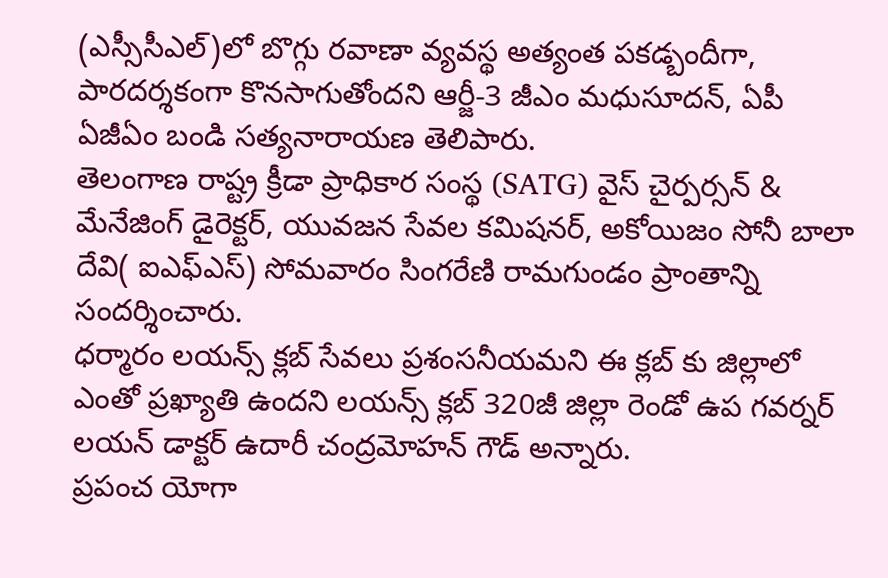(ఎస్సీసీఎల్)లో బొగ్గు రవాణా వ్యవస్థ అత్యంత పకడ్బందీగా, పారదర్శకంగా కొనసాగుతోందని ఆర్జీ-3 జీఎం మధుసూదన్, ఏపీ ఏజీఏం బండి సత్యనారాయణ తెలిపారు.
తెలంగాణ రాష్ట్ర క్రీడా ప్రాధికార సంస్థ (SATG) వైస్ చైర్పర్సన్ & మేనేజింగ్ డైరెక్టర్, యువజన సేవల కమిషనర్, అకోయిజం సోనీ బాలా దేవి( ఐఎఫ్ఎస్) సోమవారం సింగరేణి రామగుండం ప్రాంతాన్ని సందర్శించారు.
ధర్మారం లయన్స్ క్లబ్ సేవలు ప్రశంసనీయమని ఈ క్లబ్ కు జిల్లాలో ఎంతో ప్రఖ్యాతి ఉందని లయన్స్ క్లబ్ 320జీ జిల్లా రెండో ఉప గవర్నర్ లయన్ డాక్టర్ ఉదారీ చంద్రమోహన్ గౌడ్ అన్నారు.
ప్రపంచ యోగా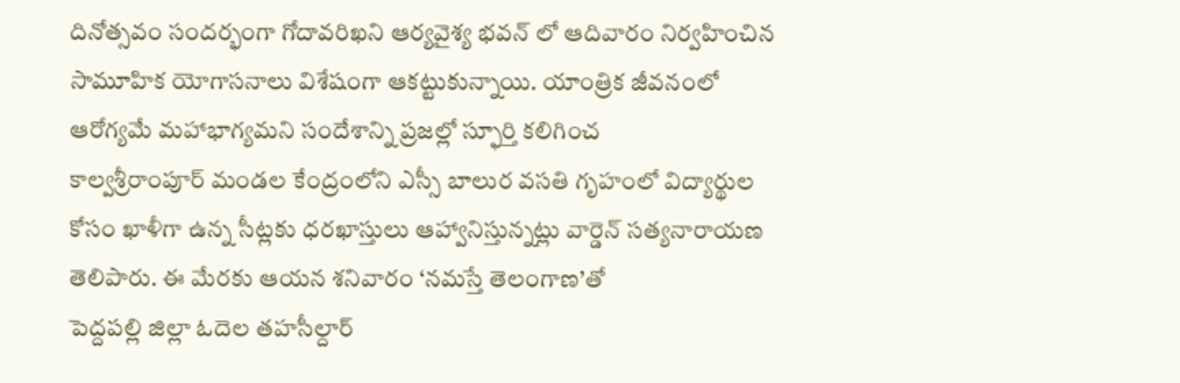దినోత్సవం సందర్భంగా గోదావరిఖని ఆర్యవైశ్య భవన్ లో ఆదివారం నిర్వహించిన సామూహిక యోగాసనాలు విశేషంగా ఆకట్టుకున్నాయి. యాంత్రిక జీవనంలో ఆరోగ్యమే మహాభాగ్యమని సందేశాన్ని ప్రజల్లో స్ఫూర్తి కలిగించ
కాల్వశ్రీరాంపూర్ మండల కేంద్రంలోని ఎస్సీ బాలుర వసతి గృహంలో విద్యార్థుల కోసం ఖాళీగా ఉన్న సీట్లకు ధరఖాస్తులు ఆహ్వానిస్తున్నట్లు వార్డెన్ సత్యనారాయణ తెలిపారు. ఈ మేరకు ఆయన శనివారం ‘నమస్తే తెలంగాణ’తో
పెద్దపల్లి జిల్లా ఓదెల తహసీల్దార్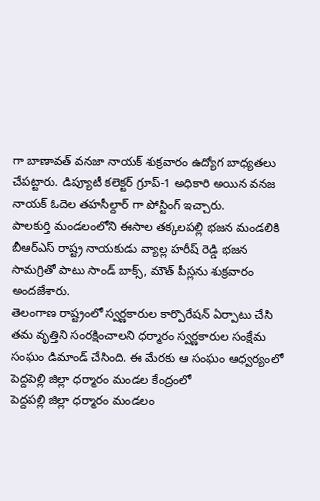గా బాణావత్ వనజా నాయక్ శుక్రవారం ఉద్యోగ బాధ్యతలు చేపట్టారు. డిప్యూటీ కలెక్టర్ గ్రూప్-1 అధికారి అయిన వనజ నాయక్ ఓదెల తహసీల్దార్ గా పోస్టింగ్ ఇచ్చారు.
పాలకుర్తి మండలంలోని ఈసాల తక్కలపల్లి భజన మండలికి బీఆర్ఎస్ రాష్ట్ర నాయకుడు వ్యాల్ల హరీష్ రెడ్డి భజన సామగ్రితో పాటు సాండ్ బాక్స్, మౌత్ పీస్లను శుక్రవారం అందజేశారు.
తెలంగాణ రాష్ట్రంలో స్వర్ణకారుల కార్పొరేషన్ ఏర్పాటు చేసి తమ వృత్తిని సంరక్షించాలని ధర్మారం స్వర్ణకారుల సంక్షేమ సంఘం డిమాండ్ చేసింది. ఈ మేరకు ఆ సంఘం ఆధ్వర్యంలో పెద్దపెల్లి జిల్లా ధర్మారం మండల కేంద్రంలో
పెద్దపల్లి జిల్లా ధర్మారం మండలం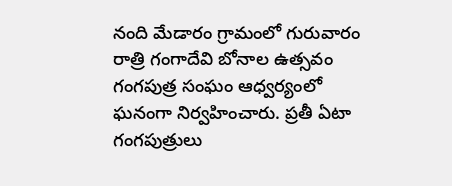నంది మేడారం గ్రామంలో గురువారం రాత్రి గంగాదేవి బోనాల ఉత్సవం గంగపుత్ర సంఘం ఆధ్వర్యంలో ఘనంగా నిర్వహించారు. ప్రతీ ఏటా గంగపుత్రులు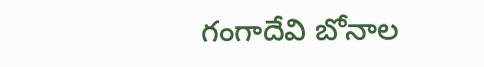గంగాదేవి బోనాల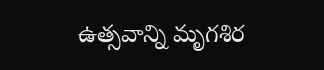ఉత్సవాన్ని మృగశిర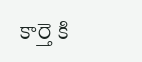కార్తె కి